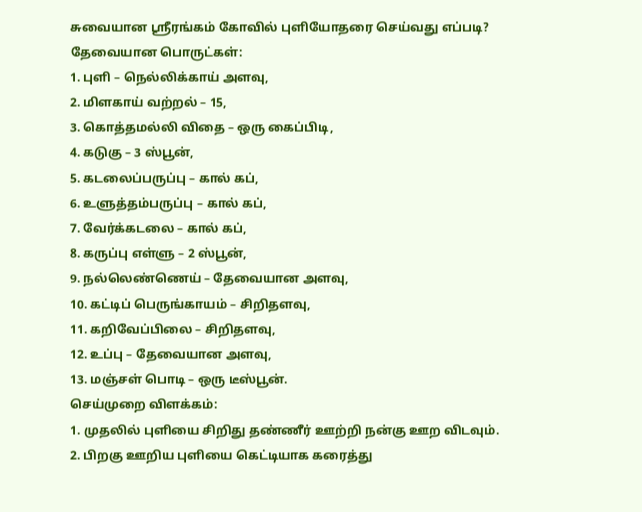சுவையான ஸ்ரீரங்கம் கோவில் புளியோதரை செய்வது எப்படி?
தேவையான பொருட்கள்:
1. புளி – நெல்லிக்காய் அளவு,
2. மிளகாய் வற்றல் – 15,
3. கொத்தமல்லி விதை – ஒரு கைப்பிடி,
4. கடுகு – 3 ஸ்பூன்,
5. கடலைப்பருப்பு – கால் கப்,
6. உளுத்தம்பருப்பு – கால் கப்,
7. வேர்க்கடலை – கால் கப்,
8. கருப்பு எள்ளு – 2 ஸ்பூன்,
9. நல்லெண்ணெய் – தேவையான அளவு,
10. கட்டிப் பெருங்காயம் – சிறிதளவு,
11. கறிவேப்பிலை – சிறிதளவு,
12. உப்பு – தேவையான அளவு,
13. மஞ்சள் பொடி – ஒரு டீஸ்பூன்.
செய்முறை விளக்கம்:
1. முதலில் புளியை சிறிது தண்ணீர் ஊற்றி நன்கு ஊற விடவும்.
2. பிறகு ஊறிய புளியை கெட்டியாக கரைத்து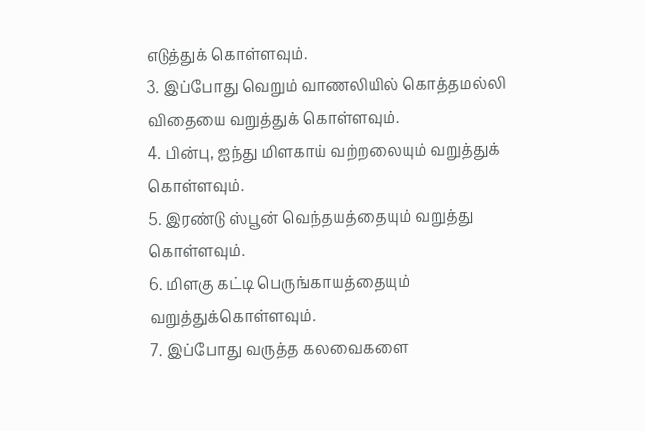எடுத்துக் கொள்ளவும்.
3. இப்போது வெறும் வாணலியில் கொத்தமல்லி விதையை வறுத்துக் கொள்ளவும்.
4. பின்பு, ஐந்து மிளகாய் வற்றலையும் வறுத்துக் கொள்ளவும்.
5. இரண்டு ஸ்பூன் வெந்தயத்தையும் வறுத்து கொள்ளவும்.
6. மிளகு கட்டி பெருங்காயத்தையும் வறுத்துக்கொள்ளவும்.
7. இப்போது வருத்த கலவைகளை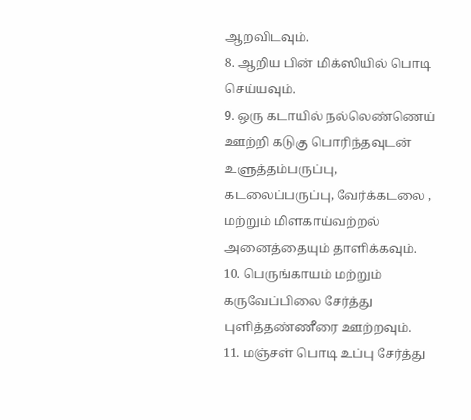ஆறவிடவும்.
8. ஆறிய பின் மிக்ஸியில் பொடி செய்யவும்.
9. ஒரு கடாயில் நல்லெண்ணெய் ஊற்றி கடுகு பொரிந்தவுடன் உளுத்தம்பருப்பு, கடலைப்பருப்பு, வேர்க்கடலை , மற்றும் மிளகாய்வற்றல் அனைத்தையும் தாளிக்கவும்.
10. பெருங்காயம் மற்றும் கருவேப்பிலை சேர்த்து புளித்தண்ணீரை ஊற்றவும்.
11. மஞ்சள் பொடி உப்பு சேர்த்து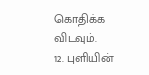கொதிக்க விடவும்.
12. புளியின்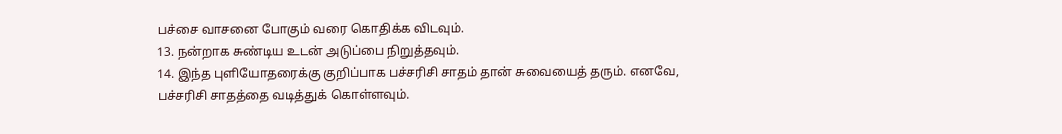பச்சை வாசனை போகும் வரை கொதிக்க விடவும்.
13. நன்றாக சுண்டிய உடன் அடுப்பை நிறுத்தவும்.
14. இந்த புளியோதரைக்கு குறிப்பாக பச்சரிசி சாதம் தான் சுவையைத் தரும். எனவே, பச்சரிசி சாதத்தை வடித்துக் கொள்ளவும்.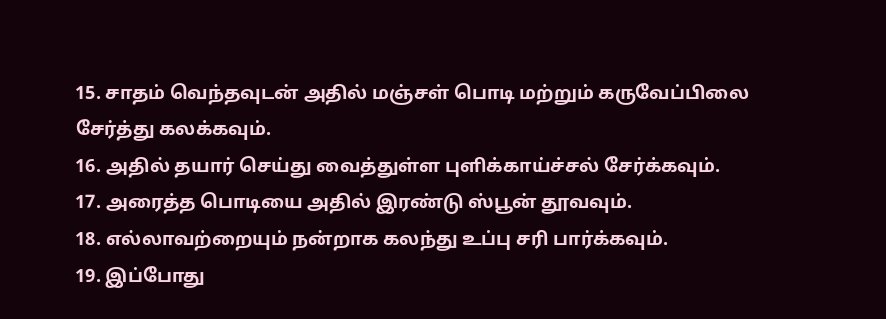15. சாதம் வெந்தவுடன் அதில் மஞ்சள் பொடி மற்றும் கருவேப்பிலை சேர்த்து கலக்கவும்.
16. அதில் தயார் செய்து வைத்துள்ள புளிக்காய்ச்சல் சேர்க்கவும்.
17. அரைத்த பொடியை அதில் இரண்டு ஸ்பூன் தூவவும்.
18. எல்லாவற்றையும் நன்றாக கலந்து உப்பு சரி பார்க்கவும்.
19. இப்போது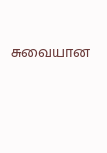சுவையான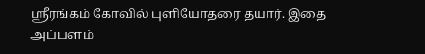ஸ்ரீரங்கம் கோவில் புளியோதரை தயார். இதை அப்பளம்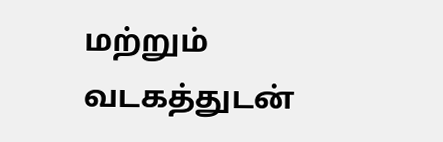மற்றும் வடகத்துடன்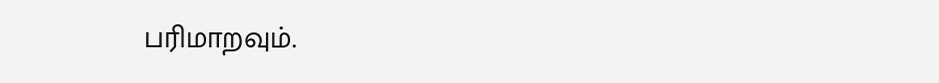பரிமாறவும்.